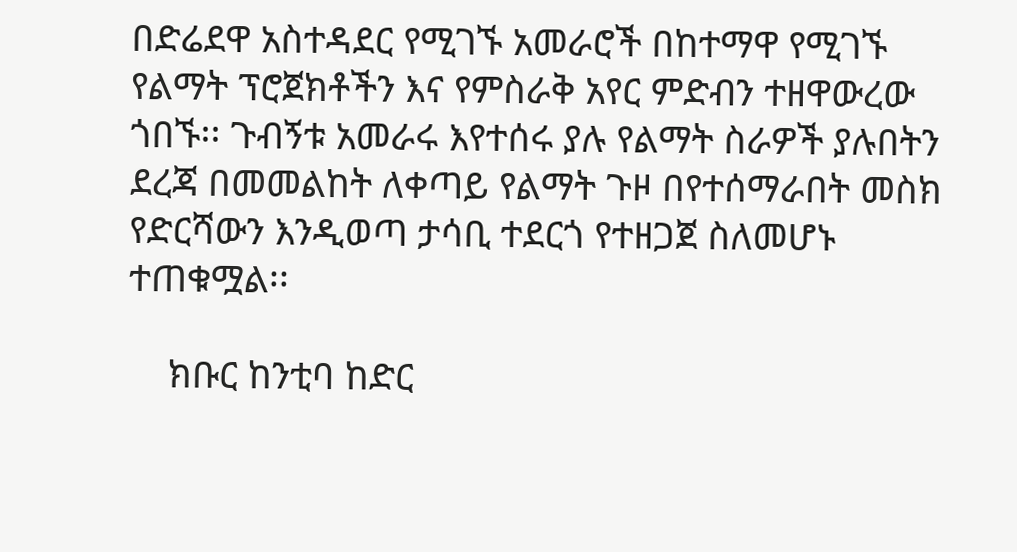በድሬደዋ አስተዳደር የሚገኙ አመራሮች በከተማዋ የሚገኙ የልማት ፕሮጀክቶችን እና የምስራቅ አየር ምድብን ተዘዋውረው ጎበኙ፡፡ ጉብኝቱ አመራሩ እየተሰሩ ያሉ የልማት ስራዎች ያሉበትን ደረጃ በመመልከት ለቀጣይ የልማት ጉዞ በየተሰማራበት መስክ የድርሻውን እንዲወጣ ታሳቢ ተደርጎ የተዘጋጀ ስለመሆኑ ተጠቁሟል፡፡

    ክቡር ከንቲባ ከድር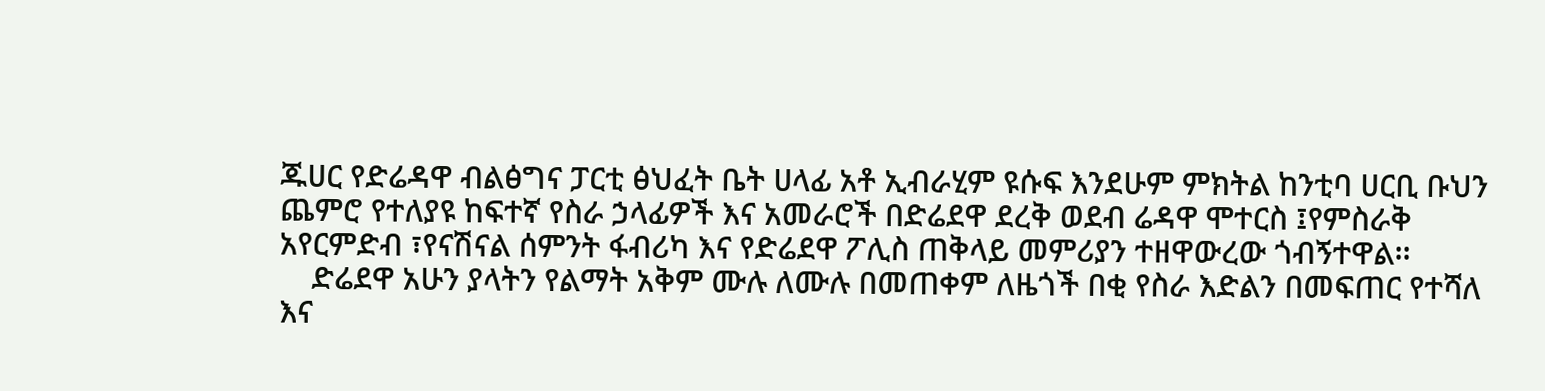ጁሀር የድሬዳዋ ብልፅግና ፓርቲ ፅህፈት ቤት ሀላፊ አቶ ኢብራሂም ዩሱፍ እንደሁም ምክትል ከንቲባ ሀርቢ ቡህን ጨምሮ የተለያዩ ከፍተኛ የስራ ኃላፊዎች እና አመራሮች በድሬደዋ ደረቅ ወደብ ሬዳዋ ሞተርስ ፤የምስራቅ አየርምድብ ፣የናሽናል ሰምንት ፋብሪካ እና የድሬደዋ ፖሊስ ጠቅላይ መምሪያን ተዘዋውረው ጎብኝተዋል፡፡
    ድሬደዋ አሁን ያላትን የልማት አቅም ሙሉ ለሙሉ በመጠቀም ለዜጎች በቂ የስራ እድልን በመፍጠር የተሻለ እና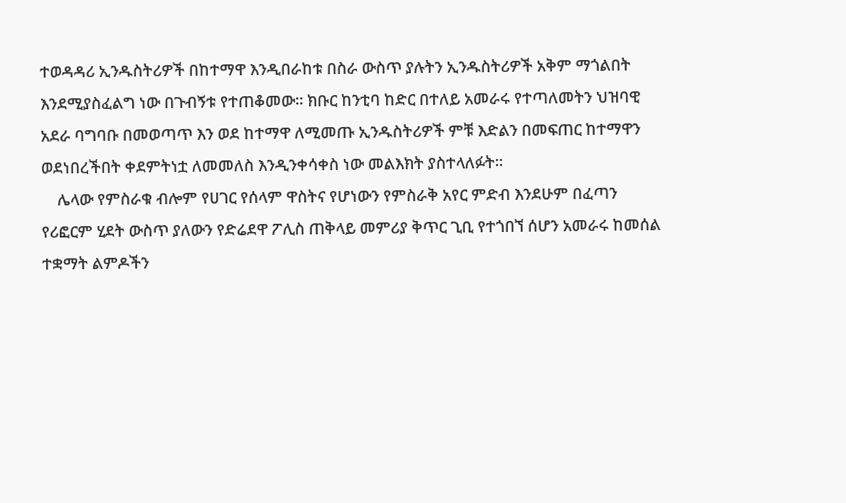ተወዳዳሪ ኢንዱስትሪዎች በከተማዋ እንዲበራከቱ በስራ ውስጥ ያሉትን ኢንዱስትሪዎች አቅም ማጎልበት እንደሚያስፈልግ ነው በጉብኝቱ የተጠቆመው፡፡ ክቡር ከንቲባ ከድር በተለይ አመራሩ የተጣለመትን ህዝባዊ አደራ ባግባቡ በመወጣጥ እን ወደ ከተማዋ ለሚመጡ ኢንዱስትሪዎች ምቹ እድልን በመፍጠር ከተማዋን ወደነበረችበት ቀደምትነቷ ለመመለስ እንዲንቀሳቀስ ነው መልእክት ያስተላለፉት፡፡
    ሌላው የምስራቁ ብሎም የሀገር የሰላም ዋስትና የሆነውን የምስራቅ አየር ምድብ እንደሁም በፈጣን የሪፎርም ሂደት ውስጥ ያለውን የድሬደዋ ፖሊስ ጠቅላይ መምሪያ ቅጥር ጊቢ የተጎበኘ ሰሆን አመራሩ ከመሰል ተቋማት ልምዶችን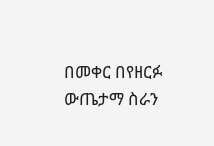በመቀር በየዘርፉ ውጤታማ ስራን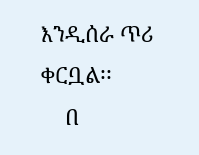እንዲሰራ ጥሪ ቀርቧል፡፡
    በ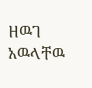ዘዉገ አዉላቸዉ